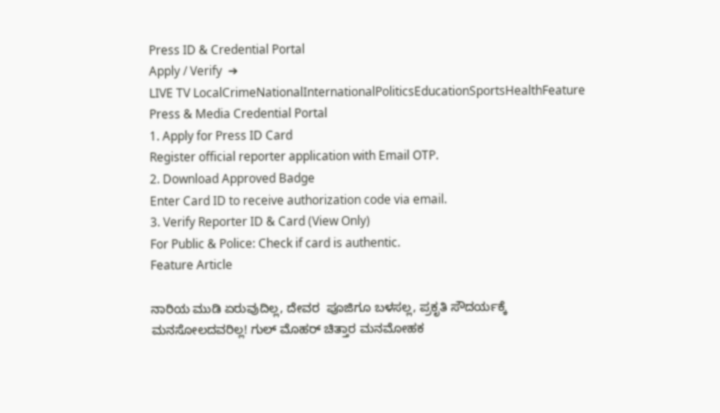Press ID & Credential Portal
Apply / Verify  ➔
LIVE TV LocalCrimeNationalInternationalPoliticsEducationSportsHealthFeature
Press & Media Credential Portal
1. Apply for Press ID Card
Register official reporter application with Email OTP.
2. Download Approved Badge
Enter Card ID to receive authorization code via email.
3. Verify Reporter ID & Card (View Only)
For Public & Police: Check if card is authentic.
Feature Article

ನಾರಿಯ ಮುಡಿ ಏರುವುದಿಲ್ಲ, ದೇವರ  ಪೂಜಿಗೂ ಬಳಸಲ್ಲ, ಪ್ರಕೃತಿ ಸೌದರ್ಯಕ್ಕೆ ಮನಸೋಲದವರಿಲ್ಲ! ಗುಲ್ ಮೊಹರ್ ಚಿತ್ತಾರ ಮನಮೋಹಕ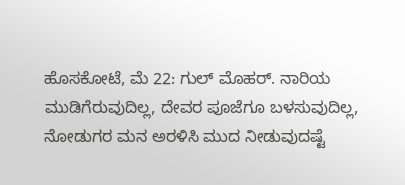ಹೊಸಕೋಟೆ, ಮೆ 22: ಗುಲ್ ಮೊಹರ್. ನಾರಿಯ ಮುಡಿಗೆರುವುದಿಲ್ಲ, ದೇವರ ಪೂಜೆಗೂ ಬಳಸುವುದಿಲ್ಲ, ನೋಡುಗರ ಮನ ಅರಳಿಸಿ ಮುದ ನೀಡುವುದಷ್ಟೆ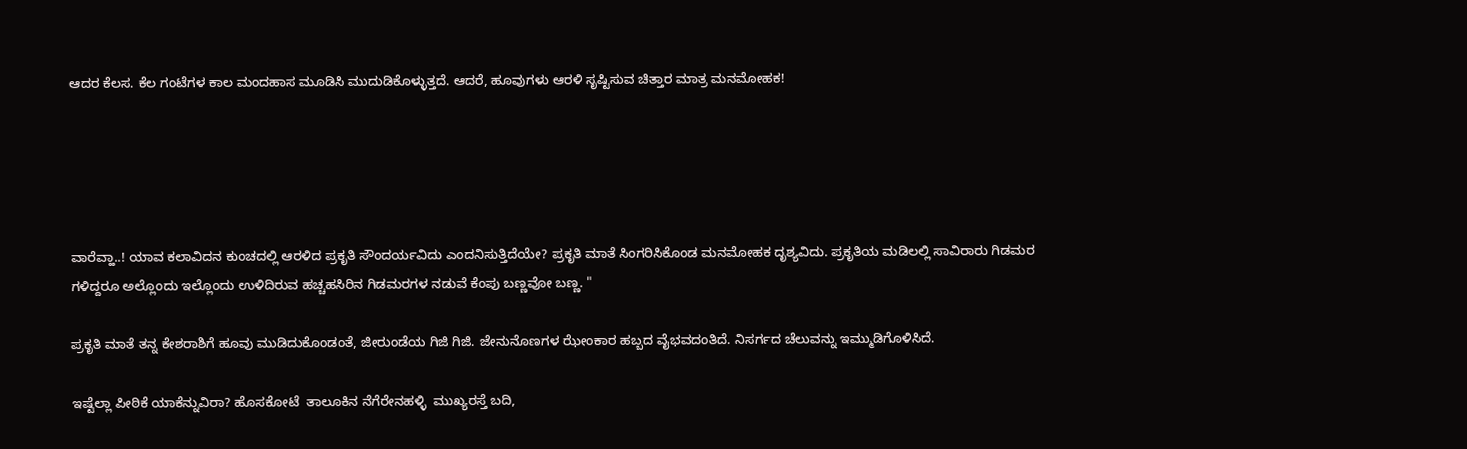ಆದರ ಕೆಲಸ. ಕೆಲ ಗಂಟೆಗಳ ಕಾಲ ಮಂದಹಾಸ ಮೂಡಿಸಿ ಮುದುಡಿಕೊಳ್ಳುತ್ತದೆ. ಆದರೆ, ಹೂವುಗಳು ಆರಳಿ ಸೃಷ್ಟಿಸುವ ಚಿತ್ತಾರ ಮಾತ್ರ ಮನಮೋಹಕ!





ವಾರೆವ್ಹಾ..! ಯಾವ ಕಲಾವಿದನ ಕುಂಚದಲ್ಲಿ ಆರಳಿದ ಪ್ರಕೃತಿ ಸೌಂದರ್ಯವಿದು ಎಂದನಿಸುತ್ತಿದೆಯೇ? ಪ್ರಕೃತಿ ಮಾತೆ ಸಿಂಗರಿಸಿಕೊಂಡ ಮನಮೋಹಕ ದೃಶ್ಯವಿದು. ಪ್ರಕೃತಿಯ ಮಡಿಲಲ್ಲಿ ಸಾವಿರಾರು ಗಿಡಮರ ಗಳಿದ್ದರೂ ಅಲ್ಲೊಂದು ಇಲ್ಲೊಂದು ಉಳಿದಿರುವ ಹಚ್ಚಹಸಿರಿನ ಗಿಡಮರಗಳ ನಡುವೆ ಕೆಂಪು ಬಣ್ಣವೋ ಬಣ್ಣ. "

ಪ್ರಕೃತಿ ಮಾತೆ ತನ್ನ ಕೇಶರಾಶಿಗೆ ಹೂವು ಮುಡಿದುಕೊಂಡಂತೆ, ಜೀರುಂಡೆಯ ಗಿಜಿ ಗಿಜಿ. ಜೇನುನೊಣಗಳ ಝೇಂಕಾರ ಹಬ್ಬದ ವೈಭವದಂತಿದೆ. ನಿಸರ್ಗದ ಚೆಲುವನ್ನು ಇಮ್ಮುಡಿಗೊಳಿಸಿದೆ.

ಇಷ್ಟೆಲ್ಲಾ ಪೀಠಿಕೆ ಯಾಕೆನ್ನುವಿರಾ? ಹೊಸಕೋಟೆ  ತಾಲೂಕಿನ ನೆಗೆರೇನಹಳ್ಳಿ  ಮುಖ್ಯರಸ್ತೆ ಬದಿ,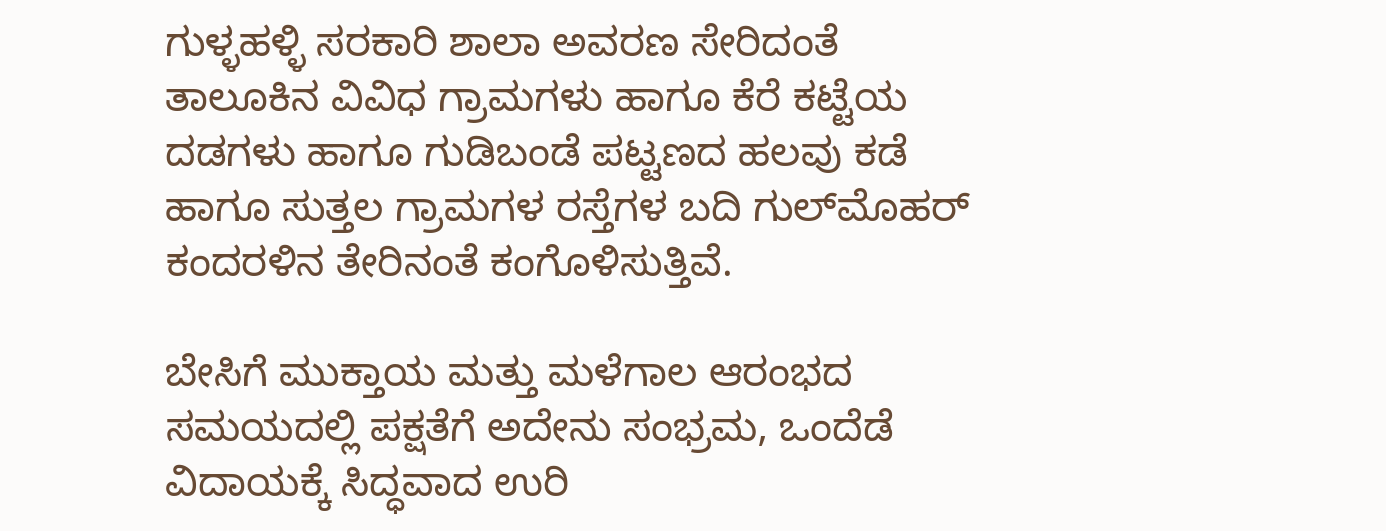ಗುಳ್ಳಹಳ್ಳಿ ಸರಕಾರಿ ಶಾಲಾ ಅವರಣ ಸೇರಿದಂತೆ ತಾಲೂಕಿನ ವಿವಿಧ ಗ್ರಾಮಗಳು ಹಾಗೂ ಕೆರೆ ಕಟ್ಟೆಯ ದಡಗಳು ಹಾಗೂ ಗುಡಿಬಂಡೆ ಪಟ್ಟಣದ ಹಲವು ಕಡೆ ಹಾಗೂ ಸುತ್ತಲ ಗ್ರಾಮಗಳ ರಸ್ತೆಗಳ ಬದಿ ಗುಲ್‌ಮೊಹರ್ ಕಂದರಳಿನ ತೇರಿನಂತೆ ಕಂಗೊಳಿಸುತ್ತಿವೆ.

ಬೇಸಿಗೆ ಮುಕ್ತಾಯ ಮತ್ತು ಮಳೆಗಾಲ ಆರಂಭದ ಸಮಯದಲ್ಲಿ ಪಕ್ಷತೆಗೆ ಅದೇನು ಸಂಭ್ರಮ, ಒಂದೆಡೆ ವಿದಾಯಕ್ಕೆ ಸಿದ್ಧವಾದ ಉರಿ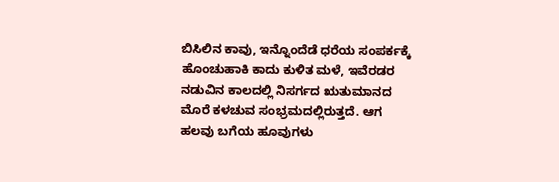ಬಿಸಿಲಿನ ಕಾವು, ಇನ್ನೊಂದೆಡೆ ಧರೆಯ ಸಂಪರ್ಕಕ್ಕೆ ಹೊಂಚುಹಾಕಿ ಕಾದು ಕುಳಿತ ಮಳೆ, ಇವೆರಡರ ನಡುವಿನ ಕಾಲದಲ್ಲಿ ನಿಸರ್ಗದ ಋತುಮಾನದ ಮೊರೆ ಕಳಚುವ ಸಂಭ್ರಮದಲ್ಲಿರುತ್ತದೆ. ಆಗ ಹಲವು ಬಗೆಯ ಹೂವುಗಳು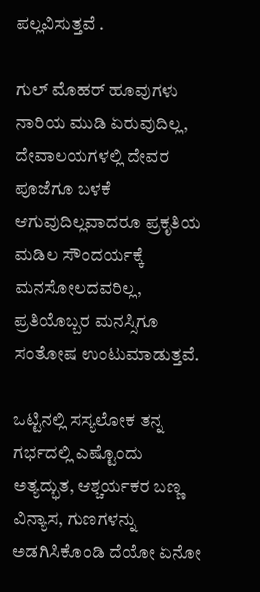ಪಲ್ಲವಿಸುತ್ತವೆ .

ಗುಲ್ ಮೊಹರ್ ಹೂವುಗಳು ನಾರಿಯ ಮುಡಿ ಏರುವುದಿಲ್ಲ, ದೇವಾಲಯಗಳಲ್ಲಿ ದೇವರ ಪೂಜೆಗೂ ಬಳಕೆ ಆಗುವುದಿಲ್ಲವಾದರೂ ಪ್ರಕೃತಿಯ ಮಡಿಲ ಸೌಂದರ್ಯಕ್ಕೆ ಮನಸೋಲದವರಿಲ್ಲ, ಪ್ರತಿಯೊಬ್ಬರ ಮನಸ್ಸಿಗೂ ಸಂತೋಷ ಉಂಟುಮಾಡುತ್ತವೆ.

ಒಟ್ಟಿನಲ್ಲಿ ಸಸ್ಯಲೋಕ ತನ್ನ ಗರ್ಭದಲ್ಲಿ ಎಷ್ಟೊಂದು ಅತ್ಯದ್ಭುತ, ಆಶ್ಚರ್ಯಕರ ಬಣ್ಣ ವಿನ್ಯಾಸ, ಗುಣಗಳನ್ನು ಅಡಗಿಸಿಕೊಂಡಿ ದೆಯೋ ಏನೋ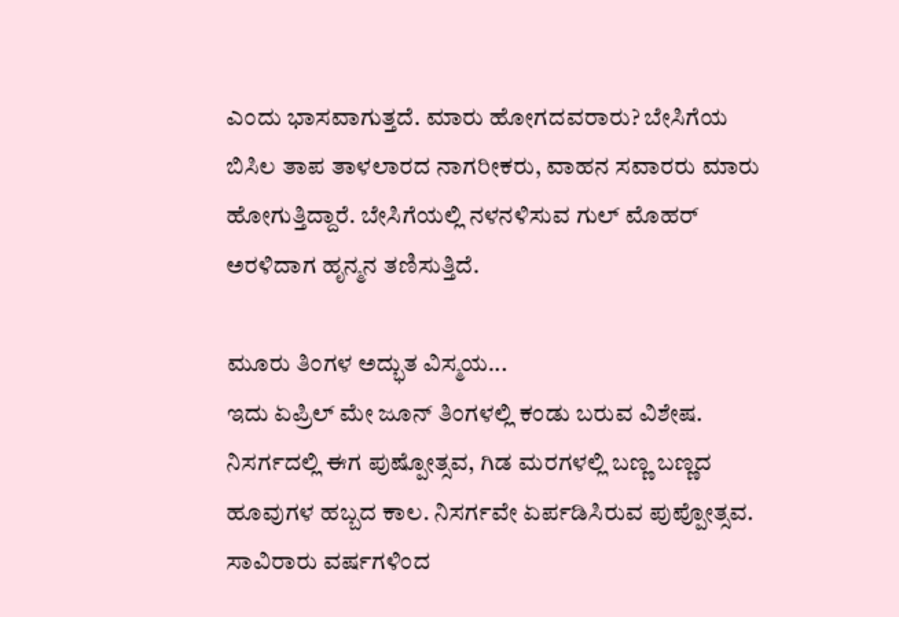ಎಂದು ಭಾಸವಾಗುತ್ತದೆ. ಮಾರು ಹೋಗದವರಾರು? ಬೇಸಿಗೆಯ ಬಿಸಿಲ ತಾಪ ತಾಳಲಾರದ ನಾಗರೀಕರು, ವಾಹನ ಸವಾರರು ಮಾರು ಹೋಗುತ್ತಿದ್ದಾರೆ. ಬೇಸಿಗೆಯಲ್ಲಿ ನಳನಳಿಸುವ ಗುಲ್ ಮೊಹರ್ ಅರಳಿದಾಗ ಹೃನ್ಮನ ತಣಿಸುತ್ತಿದೆ.

ಮೂರು ತಿಂಗಳ ಅದ್ಭುತ ವಿಸ್ಮಯ...
ಇದು ಏಪ್ರಿಲ್ ಮೇ ಜೂನ್ ತಿಂಗಳಲ್ಲಿ ಕಂಡು ಬರುವ ವಿಶೇಷ. ನಿಸರ್ಗದಲ್ಲಿ ಈಗ ಪು‍‍ಷ್ಪೋತ್ಸವ, ಗಿಡ ಮರಗಳಲ್ಲಿ ಬಣ್ಣ ಬಣ್ಣದ ಹೂವುಗಳ ಹಬ್ಬದ ಕಾಲ. ನಿಸರ್ಗವೇ ಏರ್ಪಡಿಸಿರುವ ಪುಪ್ಪೋತ್ಸವ. ಸಾವಿರಾರು ವರ್ಷಗಳಿಂದ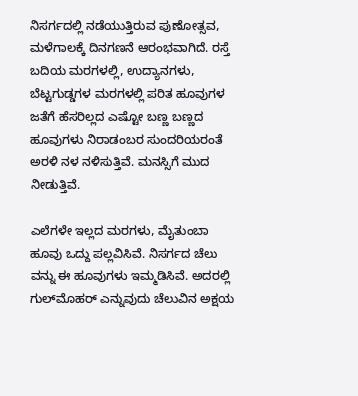ನಿಸರ್ಗದಲ್ಲಿ ನಡೆಯುತ್ತಿರುವ ಪುಣೋತ್ಸವ, ಮಳೆಗಾಲಕ್ಕೆ ದಿನಗಣನೆ ಆರಂಭವಾಗಿದೆ. ರಸ್ತೆ ಬದಿಯ ಮರಗಳಲ್ಲಿ, ಉದ್ಯಾನಗಳು, ಬೆಟ್ಟಗುಡ್ಡಗಳ ಮರಗಳಲ್ಲಿ ಪರಿತ ಹೂವುಗಳ ಜತೆಗೆ ಹೆಸರಿಲ್ಲದ ಎಷ್ಟೋ ಬಣ್ಣ ಬಣ್ಣದ ಹೂವುಗಳು ನಿರಾಡಂಬರ ಸುಂದರಿಯರಂತೆ ಅರಳಿ ನಳ ನಳಿಸುತ್ತಿವೆ. ಮನಸ್ಸಿಗೆ ಮುದ ನೀಡುತ್ತಿವೆ.

ಎಲೆಗಳೇ ಇಲ್ಲದ ಮರಗಳು, ಮೈತುಂಬಾ ಹೂವು ಒದ್ದು ಪಲ್ಲವಿಸಿವೆ. ನಿಸರ್ಗದ ಚೆಲು ವನ್ನು ಈ ಹೂವುಗಳು ಇಮ್ಮಡಿಸಿವೆ. ಅದರಲ್ಲಿ ಗುಲ್‌ಮೊಹರ್ ಎನ್ನುವುದು ಚೆಲುವಿನ ಅಕ್ಷಯ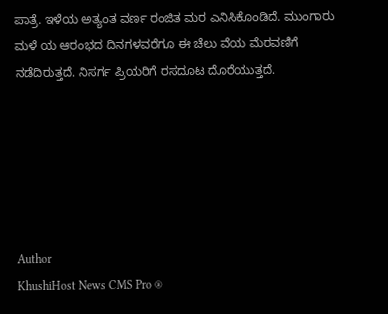ಪಾತ್ರೆ. ಇಳೆಯ ಅತ್ಯಂತ ವರ್ಣ ರಂಜಿತ ಮರ ಎನಿಸಿಕೊಂಡಿದೆ. ಮುಂಗಾರು ಮಳೆ ಯ ಆರಂಭದ ದಿನಗಳವರೆಗೂ ಈ ಚೆಲು ವೆಯ ಮೆರವಣಿಗೆ ನಡೆದಿರುತ್ತದೆ. ನಿಸರ್ಗ ಪ್ರಿಯರಿಗೆ ರಸದೂಟ ದೊರೆಯುತ್ತದೆ.






Author
KhushiHost News CMS Pro ®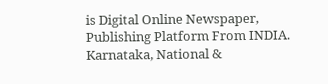is Digital Online Newspaper, Publishing Platform From INDIA. Karnataka, National &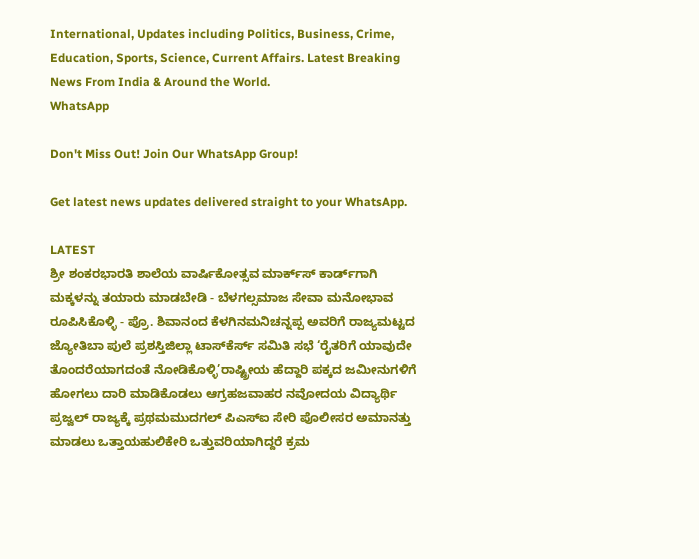International, Updates including Politics, Business, Crime, Education, Sports, Science, Current Affairs. Latest Breaking News From India & Around the World.
WhatsApp

Don't Miss Out! Join Our WhatsApp Group!

Get latest news updates delivered straight to your WhatsApp.

LATEST
ಶ್ರೀ ಶಂಕರಭಾರತಿ ಶಾಲೆಯ ವಾರ್ಷಿಕೋತ್ಸವ ಮಾರ್ಕ್‌ಸ್‌ ಕಾರ್ಡ್‌ಗಾಗಿ ಮಕ್ಕಳನ್ನು ತಯಾರು ಮಾಡಬೇಡಿ - ಬೆಳಗಲ್ಸಮಾಜ ಸೇವಾ ಮನೋಭಾವ ರೂಪಿಸಿಕೊಳ್ಳಿ - ಪ್ರೊ. ಶಿವಾನಂದ ಕೆಳಗಿನಮನಿಚನ್ನಪ್ಪ ಅವರಿಗೆ ರಾಜ್ಯಮಟ್ಟದ ಜ್ಯೋತಿಬಾ ಪುಲೆ ಪ್ರಶಸ್ತಿಜಿಲ್ಲಾ ಟಾಸ್‌‌ಕೆರ್ಸ್ ಸಮಿತಿ ಸಭೆ ‘ರೈತರಿಗೆ ಯಾವುದೇ ತೊಂದರೆಯಾಗದಂತೆ ನೋಡಿಕೊಳ್ಳಿ’ರಾಷ್ಟ್ರೀಯ ಹೆದ್ದಾರಿ ಪಕ್ಕದ ಜಮೀನುಗಳಿಗೆ ಹೋಗಲು ದಾರಿ ಮಾಡಿಕೊಡಲು ಆಗ್ರಹಜವಾಹರ ನವೋದಯ ವಿದ್ಯಾರ್ಥಿ ಪ್ರಜ್ವಲ್ ರಾಜ್ಯಕ್ಕೆ ಪ್ರಥಮಮುದಗಲ್ ಪಿಎಸ್‌ಐ ಸೇರಿ ಪೊಲೀಸರ ಅಮಾನತ್ತು ಮಾಡಲು ಒತ್ತಾಯಹುಲಿಕೇರಿ ಒತ್ತುವರಿಯಾಗಿದ್ದರೆ ಕ್ರಮ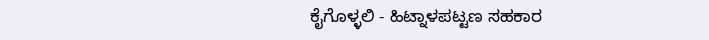ಕೈಗೊಳ್ಳಲಿ - ಹಿಟ್ನಾಳಪಟ್ಟಣ ಸಹಕಾರ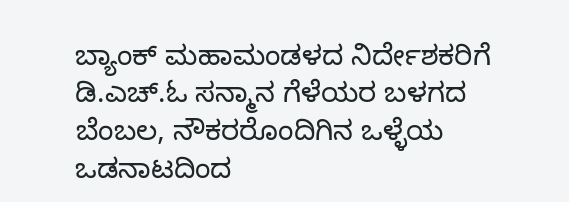ಬ್ಯಾಂಕ್ ಮಹಾಮಂಡಳದ ನಿರ್ದೇಶಕರಿಗೆ ಡಿ.ಎಚ್.ಓ ಸನ್ಮಾನ ಗೆಳೆಯರ ಬಳಗದ ಬೆಂಬಲ, ನೌಕರರೊಂದಿಗಿನ ಒಳ್ಳೆಯ ಒಡನಾಟದಿಂದ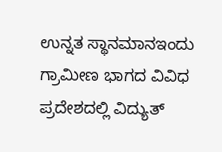ಉನ್ನತ ಸ್ಥಾನಮಾನಇಂದು ಗ್ರಾಮೀಣ ಭಾಗದ ವಿವಿಧ ಪ್ರದೇಶದಲ್ಲಿ ವಿದ್ಯುತ್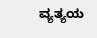ವ್ಯತ್ಯಯ